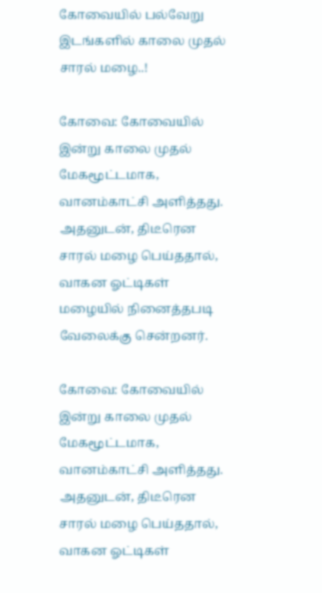கோவையில் பல்வேறு இடங்களில் காலை முதல் சாரல் மழை..!

கோவை: கோவையில் இன்று காலை முதல் மேகமூட்டமாக, வானம்காட்சி அளித்தது. அதனுடன், திடீரென சாரல் மழை பெய்ததால், வாகன ஓட்டிகள் மழையில் நினைத்தபடி வேலைக்கு சென்றனர்.

கோவை: கோவையில் இன்று காலை முதல் மேகமூட்டமாக, வானம்காட்சி அளித்தது. அதனுடன், திடீரென சாரல் மழை பெய்ததால், வாகன ஓட்டிகள்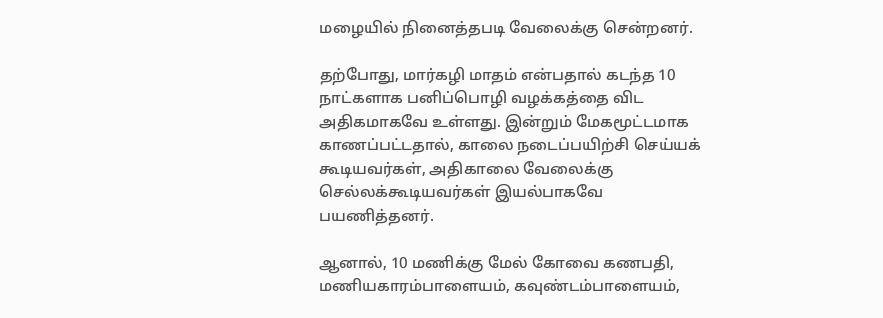மழையில் நினைத்தபடி வேலைக்கு சென்றனர்.

தற்போது, மார்கழி மாதம் என்பதால் கடந்த 10 நாட்களாக பனிப்பொழி வழக்கத்தை விட அதிகமாகவே உள்ளது. இன்றும் மேகமூட்டமாக காணப்பட்டதால், காலை நடைப்பயிற்சி செய்யக் கூடியவர்கள், அதிகாலை வேலைக்கு செல்லக்கூடியவர்கள் இயல்பாகவே பயணித்தனர்.

ஆனால், 10 மணிக்கு மேல் கோவை கணபதி, மணியகாரம்பாளையம், கவுண்டம்பாளையம்,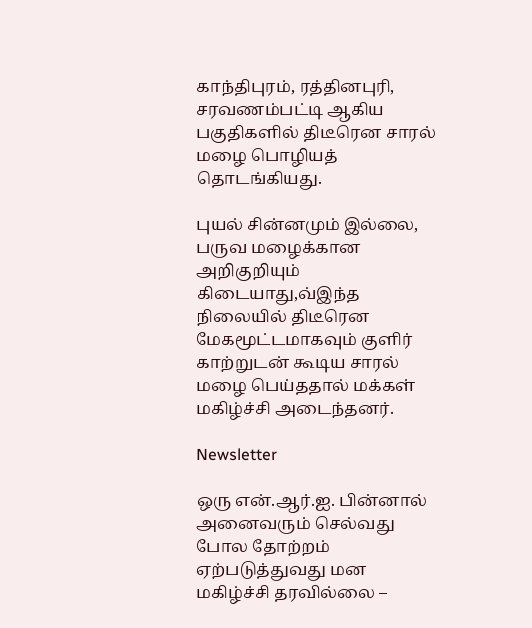காந்திபுரம், ரத்தினபுரி, சரவணம்பட்டி ஆகிய பகுதிகளில் திடீரென சாரல் மழை பொழியத் தொடங்கியது.

புயல் சின்னமும் இல்லை, பருவ மழைக்கான அறிகுறியும் கிடையாது,வ்இந்த நிலையில் திடீரென மேகமூட்டமாகவும் குளிர் காற்றுடன் கூடிய சாரல் மழை பெய்ததால் மக்கள் மகிழ்ச்சி அடைந்தனர்.

Newsletter

ஒரு என்.ஆர்.ஐ. பின்னால் அனைவரும் செல்வது போல தோற்றம் ஏற்படுத்துவது மன மகிழ்ச்சி தரவில்லை –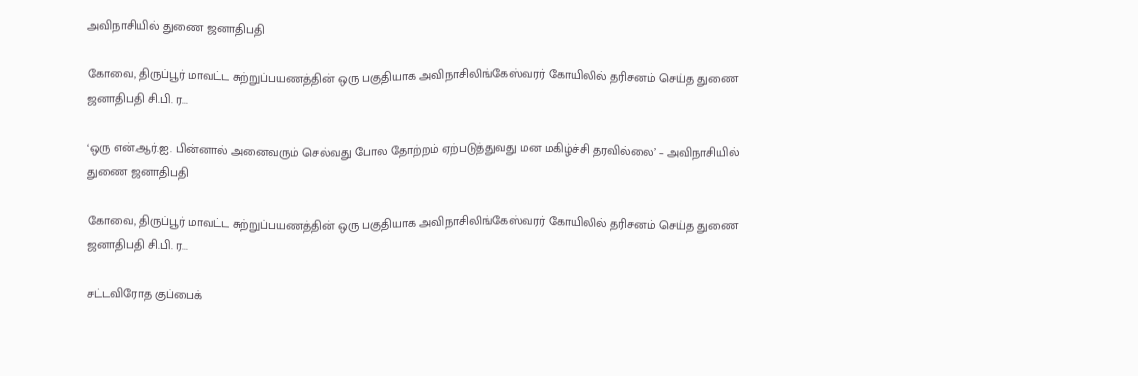அவிநாசியில் துணை ஜனாதிபதி

கோவை, திருப்பூர் மாவட்ட சுற்றுப்பயணத்தின் ஒரு பகுதியாக அவிநாசிலிங்கேஸ்வரர் கோயிலில் தரிசனம் செய்த துணை ஜனாதிபதி சி.பி. ர...

‘ஒரு என்.ஆர்.ஐ. பின்னால் அனைவரும் செல்வது போல தோற்றம் ஏற்படுத்துவது மன மகிழ்ச்சி தரவில்லை’ – அவிநாசியில் துணை ஜனாதிபதி

கோவை, திருப்பூர் மாவட்ட சுற்றுப்பயணத்தின் ஒரு பகுதியாக அவிநாசிலிங்கேஸ்வரர் கோயிலில் தரிசனம் செய்த துணை ஜனாதிபதி சி.பி. ர...

சட்டவிரோத குப்பைக்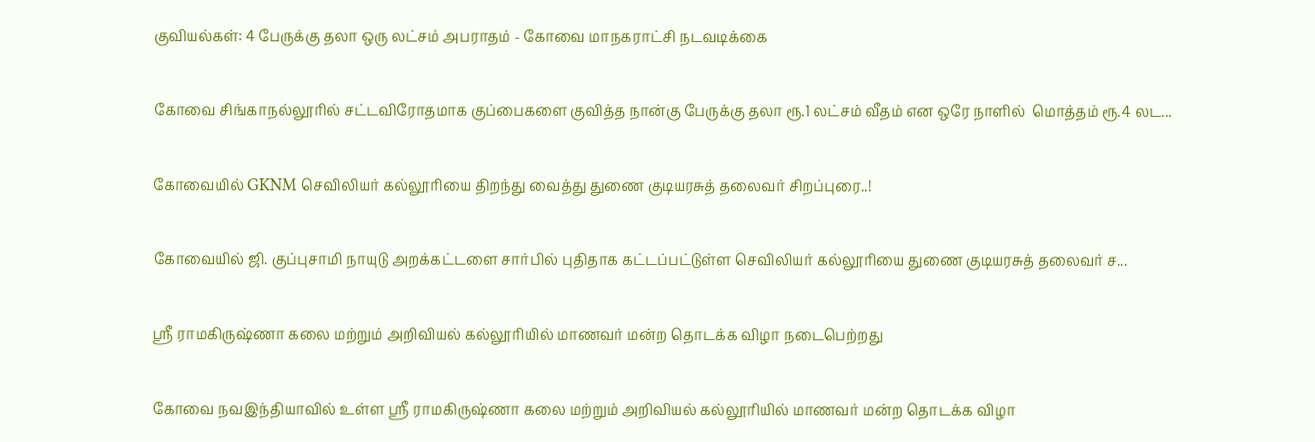குவியல்கள்: 4 பேருக்கு தலா ஒரு லட்சம் அபராதம் - கோவை மாநகராட்சி நடவடிக்கை

கோவை சிங்காநல்லூரில் சட்டவிரோதமாக குப்பைகளை குவித்த நான்கு பேருக்கு தலா ரூ.1 லட்சம் வீதம் என ஒரே நாளில்  மொத்தம் ரூ.4 லட...

கோவையில் GKNM செவிலியர் கல்லூரியை திறந்து வைத்து துணை குடியரசுத் தலைவர் சிறப்புரை..!

கோவையில் ஜி. குப்புசாமி நாயுடு அறக்கட்டளை சார்பில் புதிதாக கட்டப்பட்டுள்ள செவிலியர் கல்லூரியை துணை குடியரசுத் தலைவர் ச...

ஸ்ரீ ராமகிருஷ்ணா கலை மற்றும் அறிவியல் கல்லூரியில் மாணவர் மன்ற தொடக்க விழா நடைபெற்றது

கோவை நவஇந்தியாவில் உள்ள ஸ்ரீ ராமகிருஷ்ணா கலை மற்றும் அறிவியல் கல்லூரியில் மாணவர் மன்ற தொடக்க விழா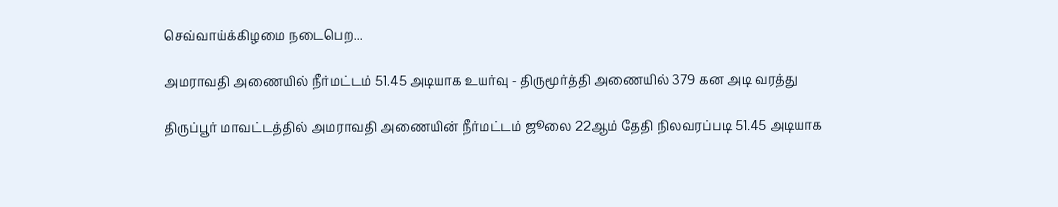செவ்வாய்க்கிழமை நடைபெற...

அமராவதி அணையில் நீர்மட்டம் 51.45 அடியாக உயர்வு - திருமூர்த்தி அணையில் 379 கன அடி வரத்து

திருப்பூர் மாவட்டத்தில் அமராவதி அணையின் நீர்மட்டம் ஜூலை 22ஆம் தேதி நிலவரப்படி 51.45 அடியாக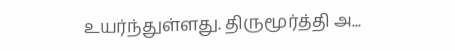உயர்ந்துள்ளது. திருமூர்த்தி அ...